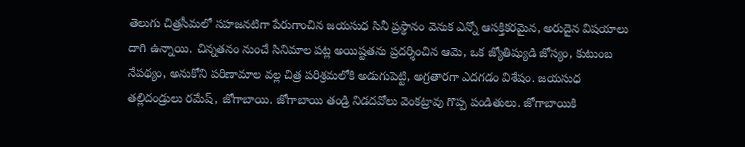తెలుగు చిత్రసీమలో సహజనటిగా పేరుగాంచిన జయసుధ సినీ ప్రస్థానం వెనుక ఎన్నో ఆసక్తికరమైన, అరుదైన విషయాలు దాగి ఉన్నాయి. చిన్నతనం నుంచే సినిమాల పట్ల అయిష్టతను ప్రదర్శించిన ఆమె, ఒక జ్యోతిష్యుడి జోస్యం, కుటుంబ నేపథ్యం, అనుకోని పరిణామాల వల్ల చిత్ర పరిశ్రమలోకి అడుగుపెట్టి, అగ్రతారగా ఎదగడం విశేషం. జయసుధ తల్లిదండ్రులు రమేష్, జోగాబాయి. జోగాబాయి తండ్రి నిడదవోలు వెంకట్రావు గొప్ప పండితులు. జోగాబాయికి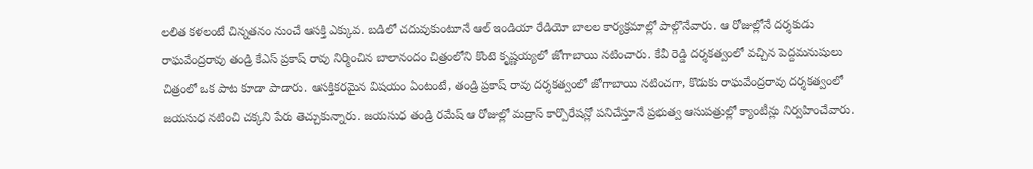లలిత కళలంటే చిన్నతనం నుంచే ఆసక్తి ఎక్కువ. బడిలో చదువుకుంటూనే ఆల్ ఇండియా రేడియో బాలల కార్యక్రమాల్లో పాల్గొనేవారు. ఆ రోజుల్లోనే దర్శకుడు రాఘవేంద్రరావు తండ్రి కేఎస్ ప్రకాష్ రావు నిర్మించిన బాలానందం చిత్రంలోని కొంటె కృష్ణయ్యలో జోగాబాయి నటించారు. కేవీ రెడ్డి దర్శకత్వంలో వచ్చిన పెద్దమనుషులు చిత్రంలో ఒక పాట కూడా పాడారు. ఆసక్తికరమైన విషయం ఏంటంటే, తండ్రి ప్రకాష్ రావు దర్శకత్వంలో జోగాబాయి నటించగా, కొడుకు రాఘవేంద్రరావు దర్శకత్వంలో జయసుధ నటించి చక్కని పేరు తెచ్చుకున్నారు. జయసుధ తండ్రి రమేష్ ఆ రోజుల్లో మద్రాస్ కార్పొరేషన్లో పనిచేస్తూనే ప్రభుత్వ ఆసుపత్రుల్లో క్యాంటీన్లు నిర్వహించేవారు.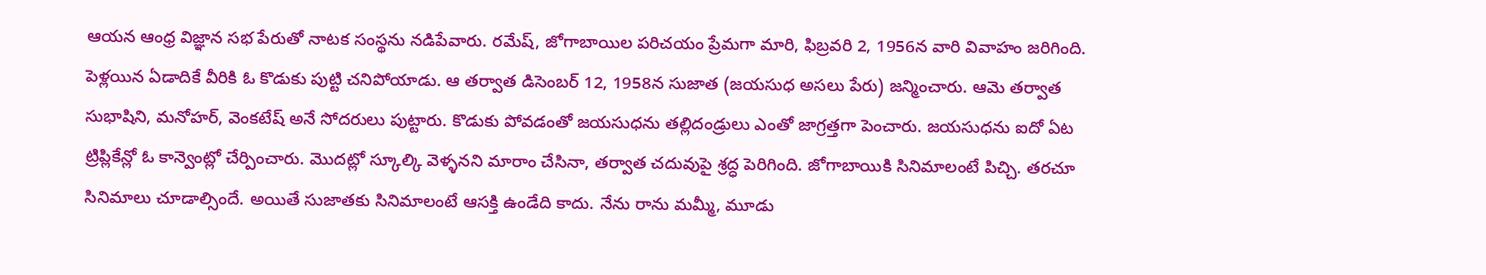ఆయన ఆంధ్ర విజ్ఞాన సభ పేరుతో నాటక సంస్థను నడిపేవారు. రమేష్, జోగాబాయిల పరిచయం ప్రేమగా మారి, ఫిబ్రవరి 2, 1956న వారి వివాహం జరిగింది. పెళ్లయిన ఏడాదికే వీరికి ఓ కొడుకు పుట్టి చనిపోయాడు. ఆ తర్వాత డిసెంబర్ 12, 1958న సుజాత (జయసుధ అసలు పేరు) జన్మించారు. ఆమె తర్వాత సుభాషిని, మనోహర్, వెంకటేష్ అనే సోదరులు పుట్టారు. కొడుకు పోవడంతో జయసుధను తల్లిదండ్రులు ఎంతో జాగ్రత్తగా పెంచారు. జయసుధను ఐదో ఏట ట్రిప్లికేన్లో ఓ కాన్వెంట్లో చేర్పించారు. మొదట్లో స్కూల్కి వెళ్ళనని మారాం చేసినా, తర్వాత చదువుపై శ్రద్ధ పెరిగింది. జోగాబాయికి సినిమాలంటే పిచ్చి. తరచూ సినిమాలు చూడాల్సిందే. అయితే సుజాతకు సినిమాలంటే ఆసక్తి ఉండేది కాదు. నేను రాను మమ్మీ, మూడు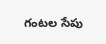గంటల సేపు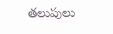తలుపులు